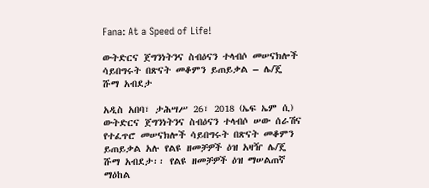Fana: At a Speed of Life!

ውትድርና ጀግንነትንና ስብዕናን ተላብሶ መሠናክሎች ሳይበግሩት በጽናት መቆምን ይጠይቃል – ሌ/ጄ ሹማ አብደታ

አዲስ አበባ፣ ታሕሣሥ 26፣ 2018 (ኤፍ ኤም ሲ) ውትድርና ጀግንነትንና ስብዕናን ተላብሶ ሠው ሰራሽና የተፈጥሮ መሠናክሎች ሳይበግሩት በጽናት መቆምን ይጠይቃል አሉ የልዩ ዘመቻዎች ዕዝ አዛዥ ሌ/ጄ ሹማ አብደታ፡፡ የልዩ ዘመቻዎች ዕዝ ማሠልጠኛ ማዕከል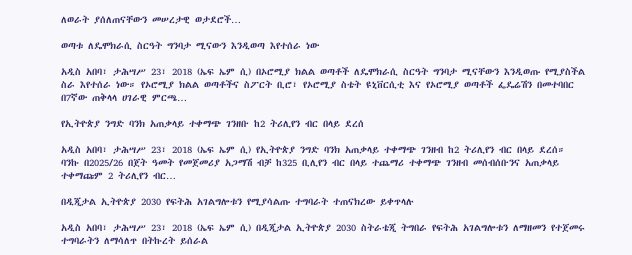ለወራት ያሰለጠናቸውን መሠረታዊ ወታደሮች…

ወጣቱ ለዴሞክራሲ ስርዓት ግንባታ ሚናውን እንዲወጣ እየተሰራ ነው

አዲስ አበባ፣ ታሕሣሥ 23፣ 2018 (ኤፍ ኤም ሲ) በኦሮሚያ ክልል ወጣቶች ለዴሞክራሲ ስርዓት ግንባታ ሚናቸውን እንዲወጡ የሚያስችል ስራ እየተሰራ ነው። የኦሮሚያ ክልል ወጣቶችና ስፖርት ቢሮ፣ የኦሮሚያ ስቴት ዩኒቨርሲቲ እና የኦሮሚያ ወጣቶች ፌዴሬሽን በመተባበር በ7ኛው ጠቅላላ ሀገራዊ ምርጫ…

የኢትዮጵያ ንግድ ባንክ አጠቃላይ ተቀማጭ ገንዘቡ ከ2 ትሪሊየን ብር በላይ ደረሰ

አዲስ አበባ፣ ታሕሣሥ 23፣ 2018 (ኤፍ ኤም ሲ) የኢትዮጵያ ንግድ ባንክ አጠቃላይ ተቀማጭ ገንዘብ ከ2 ትሪሊየን ብር በላይ ደረሰ። ባንኩ በ2025/26 በጀት ዓመት የመጀመሪያ አጋማሽ ብቻ ከ325 ቢሊየን ብር በላይ ተጨማሪ ተቀማጭ ገንዘብ መሰብሰቡንና አጠቃላይ ተቀማጩም 2 ትሪሊየን ብር…

በዲጂታል ኢትዮጵያ 2030 የፍትሕ አገልግሎቱን የሚያሳልጡ ተግባራት ተጠናክረው ይቀጥላሉ

አዲስ አበባ፣ ታሕሣሥ 23፣ 2018 (ኤፍ ኤም ሲ) በዲጂታል ኢትዮጵያ 2030 ስትራቴጂ ትግበራ የፍትሕ አገልግሎቱን ለማዘመን የተጀመሩ ተግባራትን ለማሳለጥ በትኩረት ይሰራል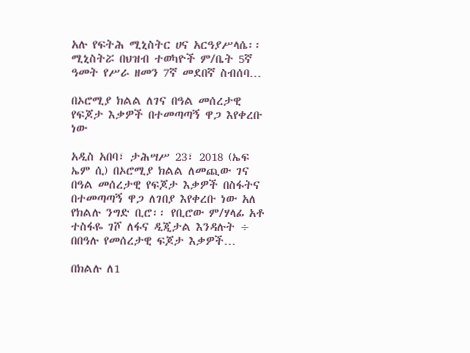አሉ የፍትሕ ሚኒስትር ሀና አርዓያሥላሴ፡፡ ሚኒስትሯ በህዝብ ተወካዮች ም/ቤት 5ኛ ዓመት የሥራ ዘመን 7ኛ መደበኛ ስብሰባ…

በኦሮሚያ ክልል ለገና በዓል መሰረታዊ የፍጆታ እቃዎች በተመጣጣኝ ዋጋ እየቀረቡ ነው

አዲስ አበባ፣ ታሕሣሥ 23፣ 2018 (ኤፍ ኤም ሲ) በኦሮሚያ ክልል ለመጪው ገና በዓል መሰረታዊ የፍጆታ እቃዎች በስፋትና በተመጣጣኝ ዋጋ ለገበያ እየቀረቡ ነው አለ የክልሉ ንግድ ቢሮ፡፡ የቢሮው ም/ሃላፊ አቶ ተስፋዬ ገሾ ለፋና ዲጂታል እንዳሉት ÷ በበዓሉ የመሰረታዊ ፍጆታ እቃዎች…

በክልሉ ለ1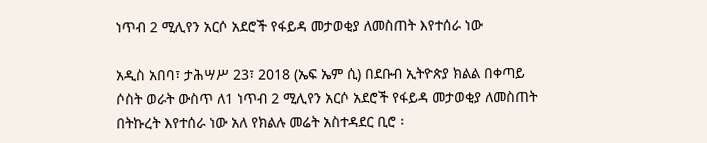ነጥብ 2 ሚሊየን አርሶ አደሮች የፋይዳ መታወቂያ ለመስጠት እየተሰራ ነው

አዲስ አበባ፣ ታሕሣሥ 23፣ 2018 (ኤፍ ኤም ሲ) በደቡብ ኢትዮጵያ ክልል በቀጣይ ሶስት ወራት ውስጥ ለ1 ነጥብ 2 ሚሊየን አርሶ አደሮች የፋይዳ መታወቂያ ለመስጠት በትኩረት እየተሰራ ነው አለ የክልሉ መሬት አስተዳደር ቢሮ ፡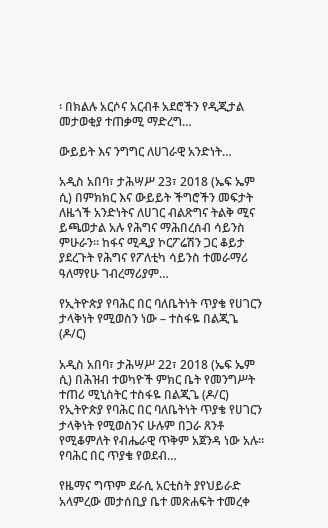፡ በክልሉ አርሶና አርብቶ አደሮችን የዲጂታል መታወቂያ ተጠቃሚ ማድረግ…

ውይይት እና ንግግር ለሀገራዊ አንድነት…

አዲስ አበባ፣ ታሕሣሥ 23፣ 2018 (ኤፍ ኤም ሲ) በምክክር እና ውይይት ችግሮችን መፍታት ለዜጎች አንድነትና ለሀገር ብልጽግና ትልቅ ሚና ይጫወታል አሉ የሕግና ማሕበረሰብ ሳይንስ ምሁራን። ከፋና ሚዲያ ኮርፖሬሽን ጋር ቆይታ ያደረጉት የሕግና የፖለቲካ ሳይንስ ተመራማሪ ዓለማየሁ ገብረማሪያም…

የኢትዮጵያ የባሕር በር ባለቤትነት ጥያቄ የሀገርን ታላቅነት የሚወስን ነው – ተስፋዬ በልጂጌ (ዶ/ር)

አዲስ አበባ፣ ታሕሣሥ 22፣ 2018 (ኤፍ ኤም ሲ) በሕዝብ ተወካዮች ምክር ቤት የመንግሥት ተጠሪ ሚኒስትር ተስፋዬ በልጂጌ (ዶ/ር) የኢትዮጵያ የባሕር በር ባለቤትነት ጥያቄ የሀገርን ታላቅነት የሚወስንና ሁሉም በጋራ ጸንቶ የሚቆምለት የብሔራዊ ጥቅም አጀንዳ ነው አሉ። የባሕር በር ጥያቄ የወደብ…

የዜማና ግጥም ደራሲ አርቲስት ያየህይራድ አላምረው መታሰቢያ ቤተ መጽሐፍት ተመረቀ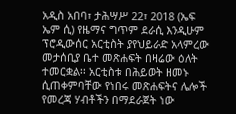አዲስ አበባ፣ ታሕሣሥ 22፣ 2018 (ኤፍ ኤም ሲ) የዜማና ግጥም ደራሲ እንዲሁም ፕሮዲውሰር አርቲስት ያየህይራድ አላምረው መታሰቢያ ቤተ መጽሐፍት በዛሬው ዕለት ተመርቋል፡፡ አርቲስቱ በሕይወት ዘመኑ ሲጠቀምባቸው የነበሩ መጽሐፍትና ሌሎች የመረጃ ሃብቶችን በማደራጀት ነው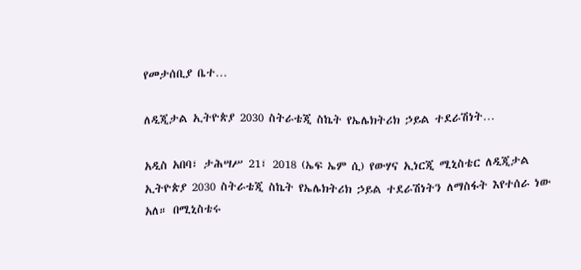የመታሰቢያ ቤተ…

ለዲጂታል ኢትዮጵያ 2030 ስትራቴጂ ስኬት የኤሌክትሪክ ኃይል ተደራሽነት…

አዲስ አበባ፣ ታሕሣሥ 21፣ 2018 (ኤፍ ኤም ሲ) የውሃና ኢነርጂ ሚኒስቴር ለዲጂታል ኢትዮጵያ 2030 ስትራቴጂ ስኬት የኤሌክትሪክ ኃይል ተደራሽነትን ለማስፋት እየተሰራ ነው አለ። በሚኒስቴሩ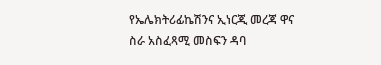የኤሌክትሪፊኬሽንና ኢነርጂ መረጃ ዋና ስራ አስፈጻሚ መስፍን ዳባ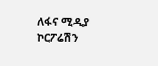ለፋና ሚዲያ ኮርፖሬሽን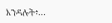እንዳሉት፥…